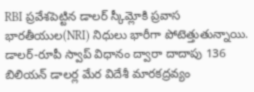RBI ప్రవేశపెట్టిన డాలర్ స్కీమ్లోకి ప్రవాస భారతీయుల(NRI) నిధులు భారీగా పోటెత్తుతున్నాయి. డాలర్-రూపీ స్వాప్ విధానం ద్వారా దాదాపు 136 బిలియన్ డాలర్ల మేర విదేశీ మారకద్రవ్యం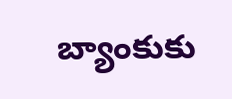బ్యాంకుకు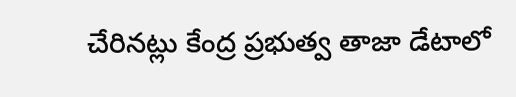చేరినట్లు కేంద్ర ప్రభుత్వ తాజా డేటాలో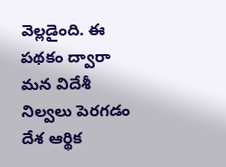వెల్లడైంది. ఈ పథకం ద్వారా మన విదేశీ నిల్వలు పెరగడం దేశ ఆర్థిక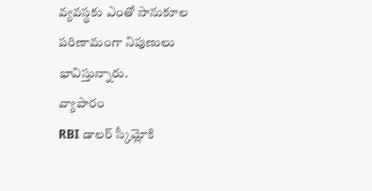వ్యవస్థకు ఎంతో సానుకూల పరిణామంగా నిపుణులు భావిస్తున్నారు.
వ్యాపారం
RBI డాలర్ స్కీమ్లోకి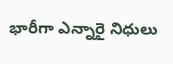భారీగా ఎన్నారై నిధులు